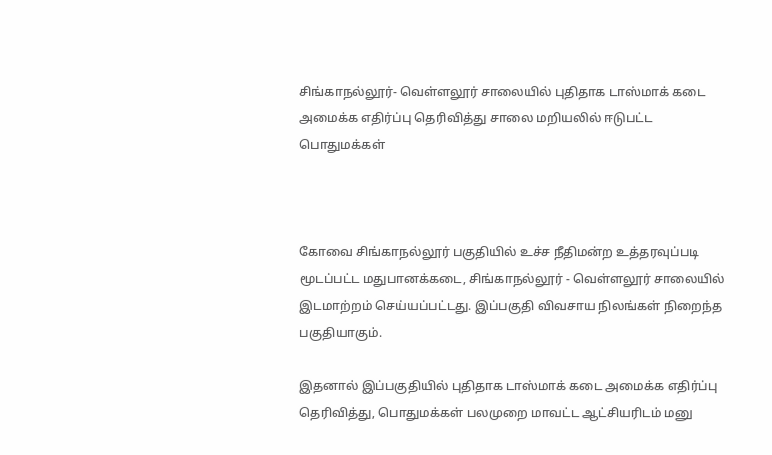சிங்காநல்லூர்- வெள்ளலூர் சாலையில் புதிதாக டாஸ்மாக் கடை அமைக்க எதிர்ப்பு தெரிவித்து சாலை மறியலில் ஈடுபட்ட பொதுமக்கள்



கோவை சிங்காநல்லூர் பகுதியில் உச்ச நீதிமன்ற உத்தரவுப்படி மூடப்பட்ட மதுபானக்கடை, சிங்காநல்லூர் - வெள்ளலூர் சாலையில் இடமாற்றம் செய்யப்பட்டது. இப்பகுதி விவசாய நிலங்கள் நிறைந்த பகுதியாகும்.

இதனால் இப்பகுதியில் புதிதாக டாஸ்மாக் கடை அமைக்க எதிர்ப்பு தெரிவித்து, பொதுமக்கள் பலமுறை மாவட்ட ஆட்சியரிடம் மனு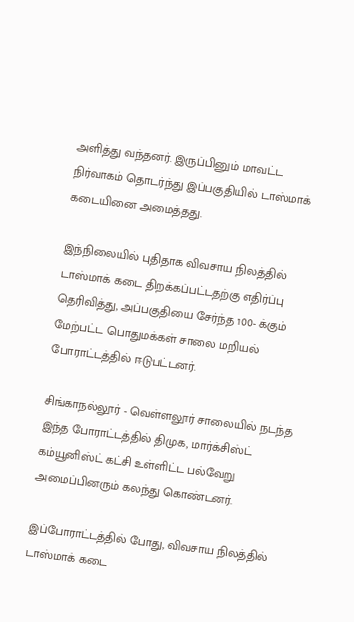அளித்து வந்தனர். இருப்பினும் மாவட்ட நிர்வாகம் தொடர்ந்து இப்பகுதியில் டாஸ்மாக் கடையினை அமைத்தது.

இந்நிலையில் புதிதாக விவசாய நிலத்தில் டாஸ்மாக் கடை திறக்கப்பட்டதற்கு எதிர்ப்பு தெரிவித்து, அப்பகுதியை சேர்ந்த 100- க்கும் மேற்பட்ட பொதுமக்கள் சாலை மறியல் போராட்டத்தில் ஈடுபட்டனர்.

சிங்காநல்லூர் - வெள்ளலூர் சாலையில் நடந்த இந்த போராட்டத்தில் திமுக, மார்க்சிஸ்ட் கம்யூனிஸ்ட் கட்சி உள்ளிட்ட பல்வேறு அமைப்பினரும் கலந்து கொண்டனர்.

இப்போராட்டத்தில் போது, விவசாய நிலத்தில் டாஸ்மாக் கடை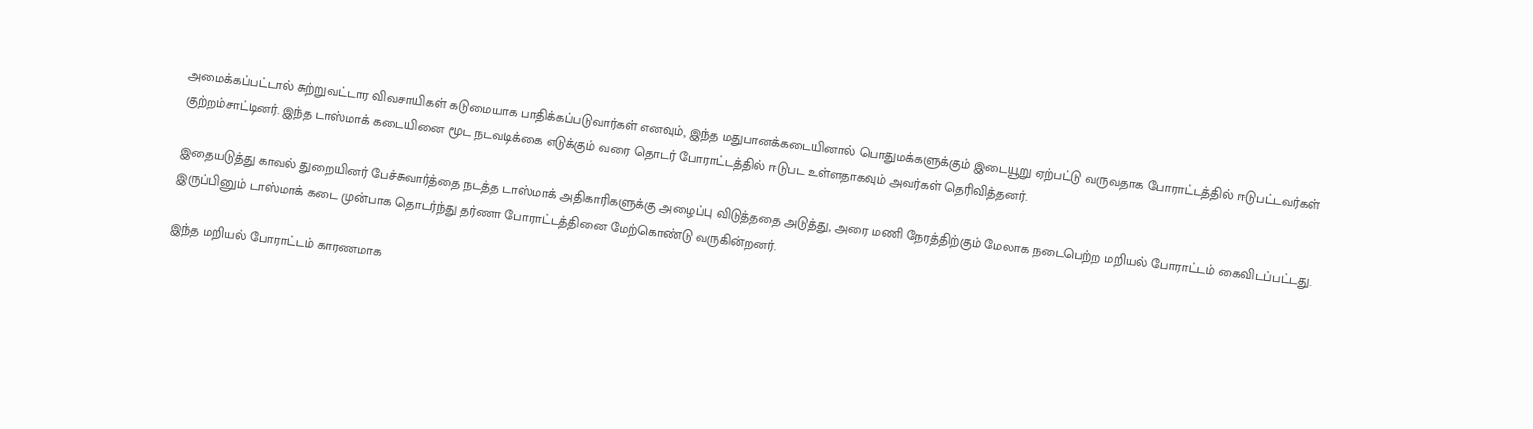அமைக்கப்பட்டால் சுற்றுவட்டார விவசாயிகள் கடுமையாக பாதிக்கப்படுவார்கள் எனவும், இந்த மதுபானக்கடையினால் பொதுமக்களுக்கும் இடையூறு ஏற்பட்டு வருவதாக போராட்டத்தில் ஈடுபட்டவர்கள் குற்றம்சாட்டினர். இந்த டாஸ்மாக் கடையினை மூட நடவடிக்கை எடுக்கும் வரை தொடர் போராட்டத்தில் ஈடுபட உள்ளதாகவும் அவர்கள் தெரிவித்தனர்.

இதையடுத்து காவல் துறையினர் பேச்சுவார்த்தை நடத்த டாஸ்மாக் அதிகாரிகளுக்கு அழைப்பு விடுத்ததை அடுத்து, அரை மணி நேரத்திற்கும் மேலாக நடைபெற்ற மறியல் போராட்டம் கைவிடப்பட்டது. இருப்பினும் டாஸ்மாக் கடை முன்பாக தொடர்ந்து தர்ணா போராட்டத்தினை மேற்கொண்டு வருகின்றனர்.

இந்த மறியல் போராட்டம் காரணமாக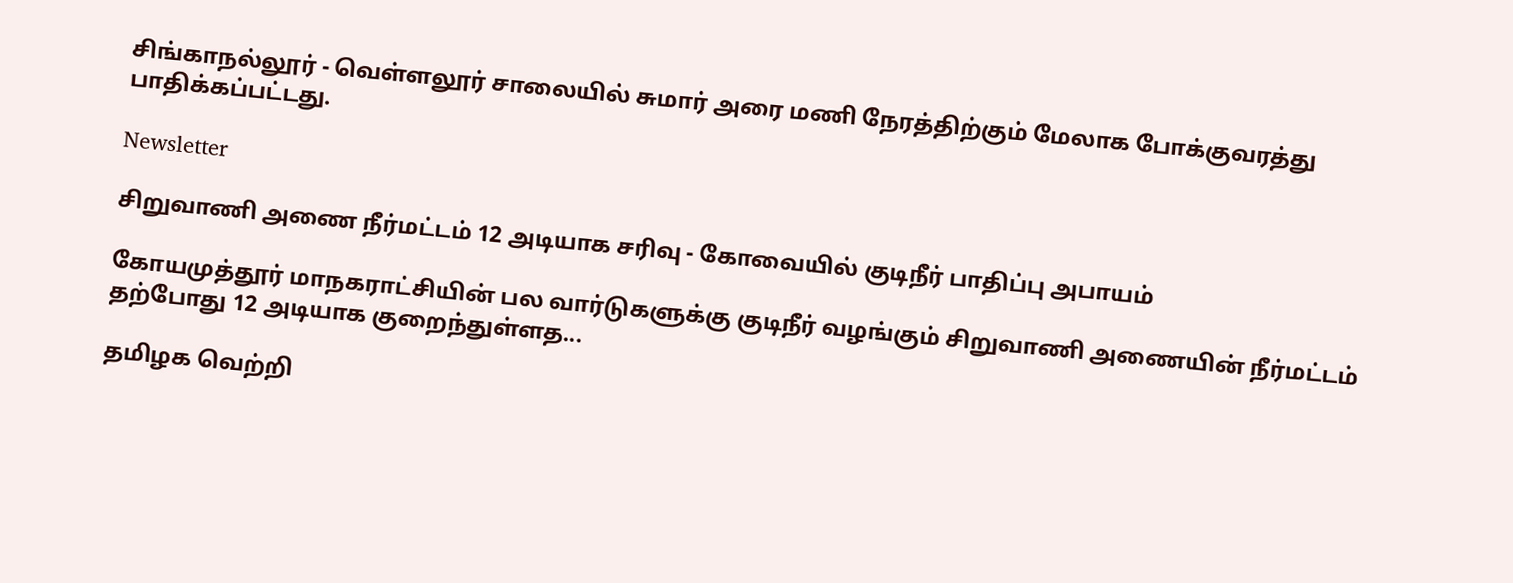சிங்காநல்லூர் - வெள்ளலூர் சாலையில் சுமார் அரை மணி நேரத்திற்கும் மேலாக போக்குவரத்து பாதிக்கப்பட்டது.

Newsletter

சிறுவாணி அணை நீர்மட்டம் 12 அடியாக சரிவு - கோவையில் குடிநீர் பாதிப்பு அபாயம்

கோயமுத்தூர் மாநகராட்சியின் பல வார்டுகளுக்கு குடிநீர் வழங்கும் சிறுவாணி அணையின் நீர்மட்டம் தற்போது 12 அடியாக குறைந்துள்ளத...

தமிழக வெற்றி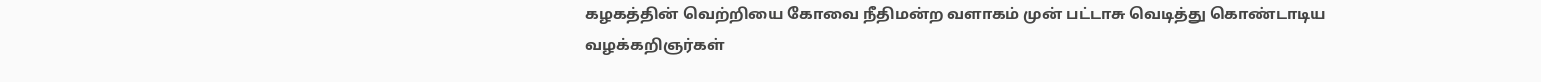கழகத்தின் வெற்றியை கோவை நீதிமன்ற வளாகம் முன் பட்டாசு வெடித்து கொண்டாடிய வழக்கறிஞர்கள்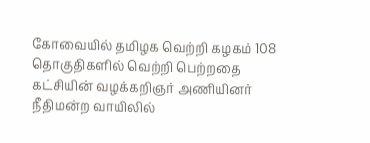கோவையில் தமிழக வெற்றி கழகம் 108 தொகுதிகளில் வெற்றி பெற்றதை கட்சியின் வழக்கறிஞர் அணியினர் நீதிமன்ற வாயிலில்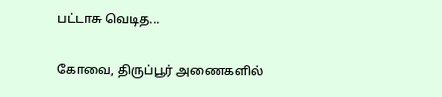பட்டாசு வெடித...

கோவை, திருப்பூர் அணைகளில்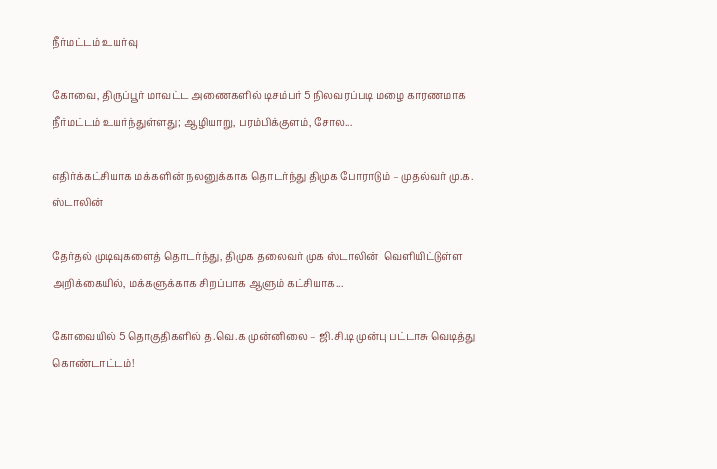நீர்மட்டம் உயர்வு

கோவை, திருப்பூர் மாவட்ட அணைகளில் டிசம்பர் 5 நிலவரப்படி மழை காரணமாக நீர்மட்டம் உயர்ந்துள்ளது; ஆழியாறு, பரம்பிக்குளம், சோல...

எதிர்க்கட்சியாக மக்களின் நலனுக்காக தொடர்ந்து திமுக போராடும் – முதல்வர் மு.க. ஸ்டாலின்

தேர்தல் முடிவுகளைத் தொடர்ந்து, திமுக தலைவர் முக ஸ்டாலின்  வெளியிட்டுள்ள அறிக்கையில், மக்களுக்காக சிறப்பாக ஆளும் கட்சியாக...

கோவையில் 5 தொகுதிகளில் த.வெ.க முன்னிலை – ஜி.சி.டி முன்பு பட்டாசு வெடித்து கொண்டாட்டம்!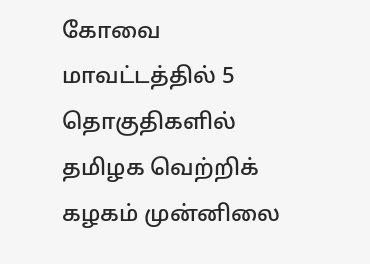கோவை மாவட்டத்தில் 5 தொகுதிகளில் தமிழக வெற்றிக் கழகம் முன்னிலை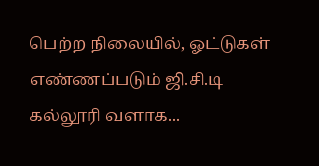பெற்ற நிலையில், ஓட்டுகள் எண்ணப்படும் ஜி.சி.டி கல்லூரி வளாக...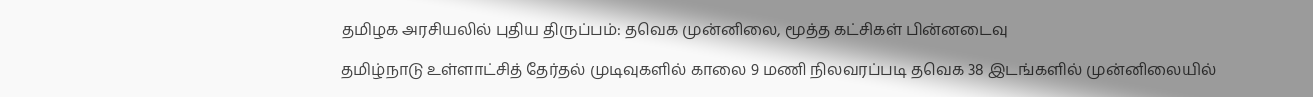தமிழக அரசியலில் புதிய திருப்பம்: தவெக முன்னிலை, மூத்த கட்சிகள் பின்னடைவு

தமிழ்நாடு உள்ளாட்சித் தேர்தல் முடிவுகளில் காலை 9 மணி நிலவரப்படி தவெக 38 இடங்களில் முன்னிலையில்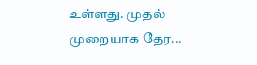உள்ளது. முதல் முறையாக தேர...